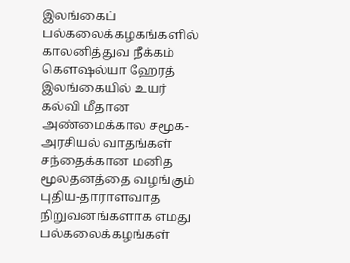இலங்கைப் பல்கலைக்கழகங்களில் காலனித்துவ நீக்கம்
கெளஷல்யா ஹேரத் இலங்கையில் உயர் கல்வி மீதான அண்மைக்கால சமூக-அரசியல் வாதங்கள் சந்தைக்கான மனித மூலதனத்தை வழங்கும் புதிய-தாராளவாத நிறுவனங்களாக எமது பல்கலைக்கழங்கள்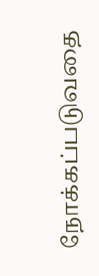நோக்கப்படுவதை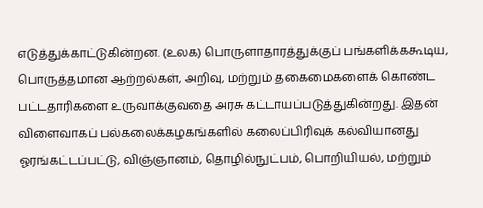எடுத்துக்காட்டுகின்றன. (உலக) பொருளாதாரத்துக்குப் பங்களிக்ககூடிய, பொருத்தமான ஆற்றல்கள், அறிவு, மற்றும் தகைமைகளைக் கொண்ட பட்டதாரிகளை உருவாக்குவதை அரசு கட்டாயப்படுத்துகின்றது. இதன் விளைவாகப் பல்கலைக்கழகங்களில் கலைப்பிரிவுக் கல்வியானது ஓரங்கட்டப்பட்டு, விஞ்ஞானம், தொழில்நுட்பம், பொறியியல், மற்றும்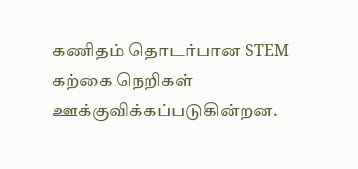கணிதம் தொடர்பான STEM கற்கை நெறிகள் ஊக்குவிக்கப்படுகின்றன.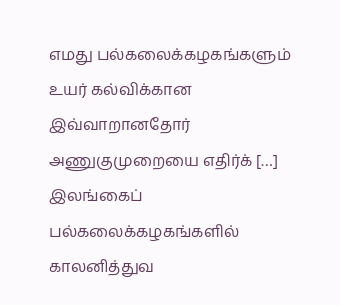எமது பல்கலைக்கழகங்களும் உயர் கல்விக்கான இவ்வாறானதோர் அணுகுமுறையை எதிர்க் […]
இலங்கைப் பல்கலைக்கழகங்களில் காலனித்துவ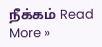நீக்கம் Read More »